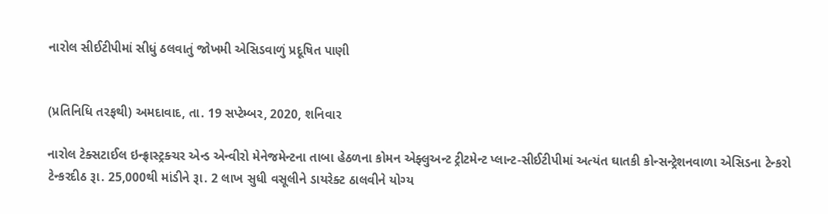નારોલ સીઈટીપીમાં સીધું ઠલવાતું જોખમી એસિડવાળું પ્રદૂષિત પાણી


(પ્રતિનિધિ તરફથી) અમદાવાદ, તા. 19 સપ્ટેમ્બર, 2020, શનિવાર

નારોલ ટેક્સટાઈલ ઇન્ફ્રાસ્ટ્રક્ચર એન્ડ એન્વીરો મેનેજમેન્ટના તાબા હેઠળના કોમન એફ્લુઅન્ટ ટ્રીટમેન્ટ પ્લાન્ટ-સીઈટીપીમાં અત્યંત ઘાતકી કોન્સન્ટ્રેશનવાળા એસિડના ટેન્કરો ટેન્કરદીઠ રૂા. 25,000થી માંડીને રૂા. 2 લાખ સુધી વસૂલીને ડાયરેક્ટ ઠાલવીને યોગ્ય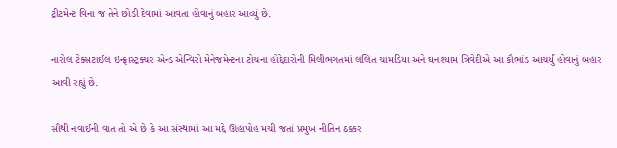ટ્રીટમેન્ટ વિના જ તેને છોડી દેવામાં આવતા હોવાનું બહાર આવ્યું છે.

નારોલ ટેક્સટાઈલ ઇન્ફ્રાસ્ટ્રક્ચર એન્ડ એન્વિરો મેનેજમેન્ટના ટોચના હોદ્દેદારોની મિલીભગતમાં લલિત ચામડિયા અને ઘનશ્યામ ત્રિવેદીએ આ કૌભાંડ આચર્યું હોવાનું બહાર આવી રહ્યું છે.

સૌથી નવાઈની વાત તો એ છે કે આ સંસ્થામાં આ મદ્દે ઊહાપોહ મચી જતાં પ્રમુખ નીતિન ઠક્કર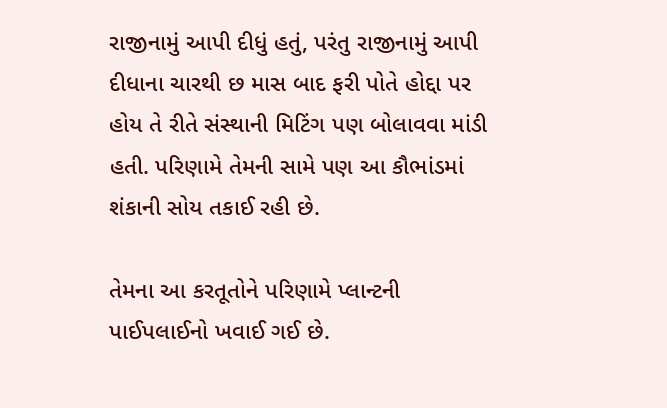રાજીનામું આપી દીધું હતું, પરંતુ રાજીનામું આપી દીધાના ચારથી છ માસ બાદ ફરી પોતે હોદ્દા પર હોય તે રીતે સંસ્થાની મિટિંગ પણ બોલાવવા માંડી હતી. પરિણામે તેમની સામે પણ આ કૌભાંડમાં શંકાની સોય તકાઈ રહી છે.

તેમના આ કરતૂતોને પરિણામે પ્લાન્ટની પાઈપલાઈનો ખવાઈ ગઈ છે.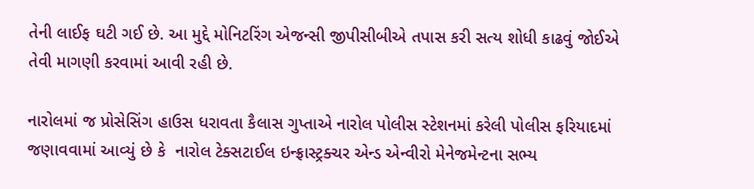તેની લાઈફ ઘટી ગઈ છે. આ મુદ્દે મોનિટરિંગ એજન્સી જીપીસીબીએ તપાસ કરી સત્ય શોધી કાઢવું જોઈએ તેવી માગણી કરવામાં આવી રહી છે.

નારોલમાં જ પ્રોસેસિંગ હાઉસ ધરાવતા કૈલાસ ગુપ્તાએ નારોલ પોલીસ સ્ટેશનમાં કરેલી પોલીસ ફરિયાદમાં જણાવવામાં આવ્યું છે કે  નારોલ ટેક્સટાઈલ ઇન્ફ્રાસ્ટ્રક્ચર એન્ડ એન્વીરો મેનેજમેન્ટના સભ્ય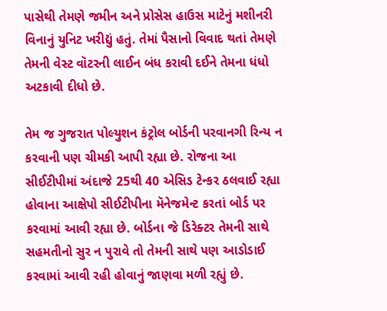પાસેથી તેમણે જમીન અને પ્રોસેસ હાઉસ માટેનું મશીનરી વિનાનું યુનિટ ખરીદ્યું હતું. તેમાં પૈસાનો વિવાદ થતાં તેમણે તેમની વેસ્ટ વૉટરની લાઈન બંધ કરાવી દઈને તેમના ધંધો અટકાવી દીધો છે.

તેમ જ ગુજરાત પોલ્યુશન કંટ્રોલ બોર્ડની પરવાનગી રિન્ય ન કરવાની પણ ચીમકી આપી રહ્યા છે. રોજના આ સીઈટીપીમાં અંદાજે 25થી 40 એસિડ ટેન્કર ઠલવાઈ રહ્યા હોવાના આક્ષેપો સીઈટીપીના મૅનેજમેન્ટ કરતાં બોર્ડ પર કરવામાં આવી રહ્યા છે. બોર્ડના જે ડિરેક્ટર તેમની સાથે સહમતીનો સુર ન પુરાવે તો તેમની સાથે પણ આડોડાઈ કરવામાં આવી રહી હોવાનું જાણવા મળી રહ્યું છે.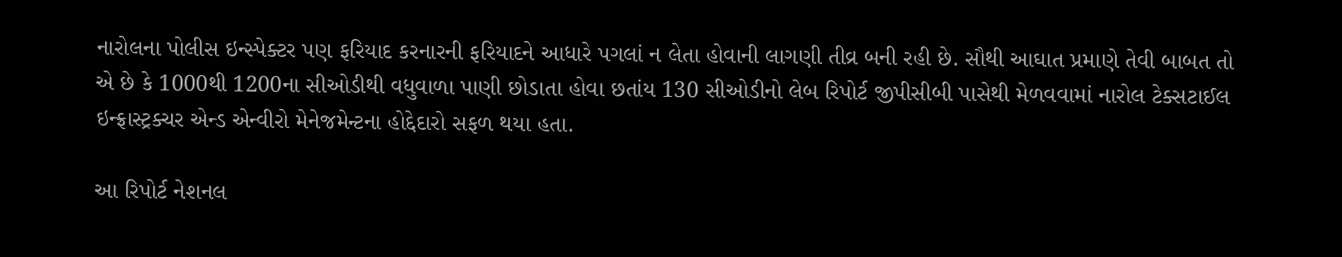નારોલના પોલીસ ઇન્સ્પેક્ટર પણ ફરિયાદ કરનારની ફરિયાદને આધારે પગલાં ન લેતા હોવાની લાગણી તીવ્ર બની રહી છે. સૌથી આઘાત પ્રમાણે તેવી બાબત તો એ છે કે 1000થી 1200ના સીઓડીથી વધુવાળા પાણી છોડાતા હોવા છતાંય 130 સીઓડીનો લેબ રિપોર્ટ જીપીસીબી પાસેથી મેળવવામાં નારોલ ટેક્સટાઈલ ઇન્ફ્રાસ્ટ્રક્ચર એન્ડ એન્વીરો મેનેજમેન્ટના હોદ્દેદારો સફળ થયા હતા.

આ રિપોર્ટ નેશનલ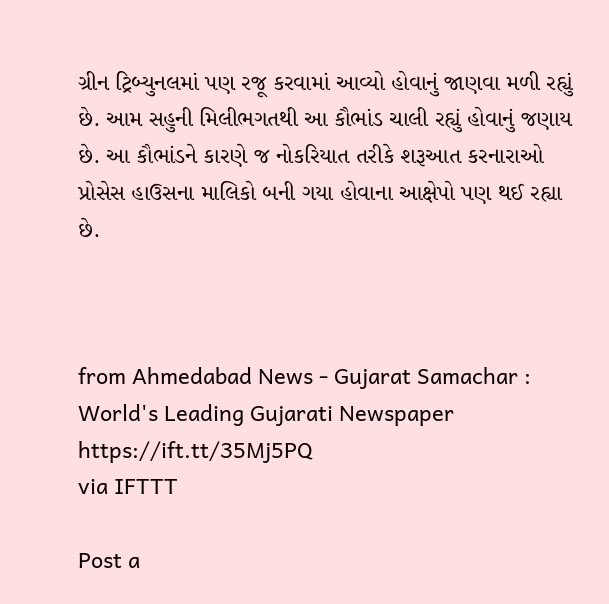ગ્રીન ટ્રિબ્યુનલમાં પણ રજૂ કરવામાં આવ્યો હોવાનું જાણવા મળી રહ્યું છે. આમ સહુની મિલીભગતથી આ કૌભાંડ ચાલી રહ્યું હોવાનું જણાય છે. આ કૌભાંડને કારણે જ નોકરિયાત તરીકે શરૂઆત કરનારાઓ પ્રોસેસ હાઉસના માલિકો બની ગયા હોવાના આક્ષેપો પણ થઈ રહ્યા છે.



from Ahmedabad News - Gujarat Samachar : World's Leading Gujarati Newspaper https://ift.tt/35Mj5PQ
via IFTTT

Post a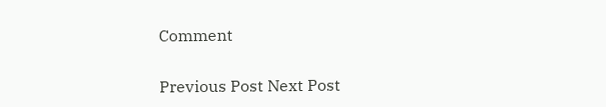Comment

Previous Post Next Post